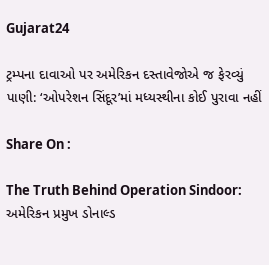Gujarat24

ટ્રમ્પના દાવાઓ પર અમેરિકન દસ્તાવેજોએ જ ફેરવ્યું પાણી: ‘ઓપરેશન સિંદૂર’માં મધ્યસ્થીના કોઈ પુરાવા નહીં

Share On :

The Truth Behind Operation Sindoor: અમેરિકન પ્રમુખ ડોનાલ્ડ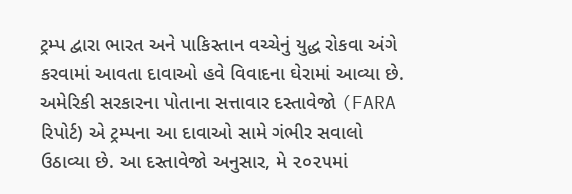ટ્રમ્પ દ્વારા ભારત અને પાકિસ્તાન વચ્ચેનું યુદ્ધ રોકવા અંગે કરવામાં આવતા દાવાઓ હવે વિવાદના ઘેરામાં આવ્યા છે. અમેરિકી સરકારના પોતાના સત્તાવાર દસ્તાવેજો (FARA રિપોર્ટ) એ ટ્રમ્પના આ દાવાઓ સામે ગંભીર સવાલો ઉઠાવ્યા છે. આ દસ્તાવેજો અનુસાર, મે ૨૦૨૫માં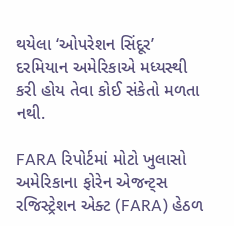થયેલા ‘ઓપરેશન સિંદૂર’ દરમિયાન અમેરિકાએ મધ્યસ્થી કરી હોય તેવા કોઈ સંકેતો મળતા નથી.

FARA રિપોર્ટમાં મોટો ખુલાસો
અમેરિકાના ફોરેન એજન્ટ્સ રજિસ્ટ્રેશન એક્ટ (FARA) હેઠળ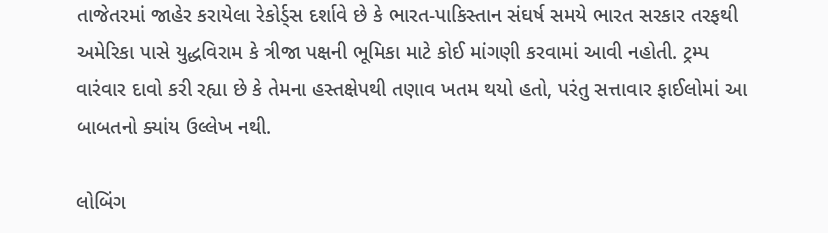તાજેતરમાં જાહેર કરાયેલા રેકોર્ડ્સ દર્શાવે છે કે ભારત-પાકિસ્તાન સંઘર્ષ સમયે ભારત સરકાર તરફથી અમેરિકા પાસે યુદ્ધવિરામ કે ત્રીજા પક્ષની ભૂમિકા માટે કોઈ માંગણી કરવામાં આવી નહોતી. ટ્રમ્પ વારંવાર દાવો કરી રહ્યા છે કે તેમના હસ્તક્ષેપથી તણાવ ખતમ થયો હતો, પરંતુ સત્તાવાર ફાઈલોમાં આ બાબતનો ક્યાંય ઉલ્લેખ નથી.

લોબિંગ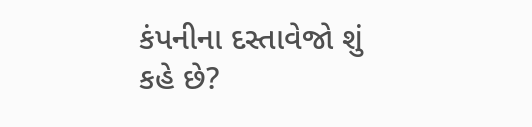કંપનીના દસ્તાવેજો શું કહે છે?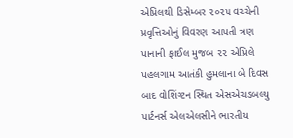એપ્રિલથી ડિસેમ્બર ૨૦૨૫ વચ્ચેની પ્રવૃત્તિઓનું વિવરણ આપતી ત્રણ પાનાની ફાઈલ મુજબ ૨૨ એપ્રિલે પહલગામ આતંકી હુમલાના બે દિવસ બાદ વોશિંગ્ટન સ્થિત એસએચડબલ્યુ પાર્ટનર્સ એલએલસીને ભારતીય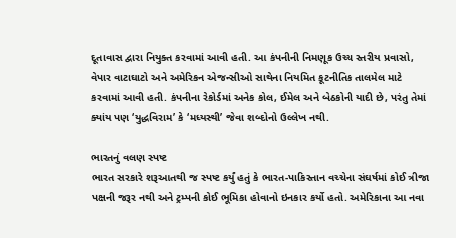દૂતાવાસ દ્વારા નિયુક્ત કરવામાં આવી હતી. આ કંપનીની નિમણૂક ઉચ્ચ સ્તરીય પ્રવાસો, વેપાર વાટાઘાટો અને અમેરિકન એજન્સીઓ સાથેના નિયમિત કૂટનીતિક તાલમેલ માટે કરવામાં આવી હતી. કંપનીના રેકોર્ડમાં અનેક કોલ, ઈમેલ અને બેઠકોની યાદી છે, પરંતુ તેમાં ક્યાંય પણ ‘યુદ્ધવિરામ’ કે ‘મધ્યસ્થી’ જેવા શબ્દોનો ઉલ્લેખ નથી.

ભારતનું વલણ સ્પષ્ટ
ભારત સરકારે શરૂઆતથી જ સ્પષ્ટ કર્યું હતું કે ભારત-પાકિસ્તાન વચ્ચેના સંઘર્ષમાં કોઈ ત્રીજા પક્ષની જરૂર નથી અને ટ્રમ્પની કોઈ ભૂમિકા હોવાનો ઇનકાર કર્યો હતો. અમેરિકાના આ નવા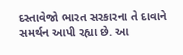દસ્તાવેજો ભારત સરકારના તે દાવાને સમર્થન આપી રહ્યા છે. આ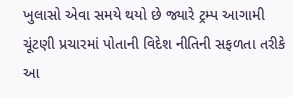ખુલાસો એવા સમયે થયો છે જ્યારે ટ્રમ્પ આગામી ચૂંટણી પ્રચારમાં પોતાની વિદેશ નીતિની સફળતા તરીકે આ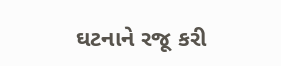ઘટનાને રજૂ કરી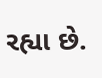રહ્યા છે.